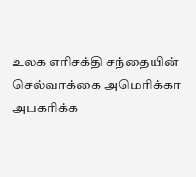உலக எரிசக்தி சந்தையின் செல்வாக்கை அமெரிக்கா அபகரிக்க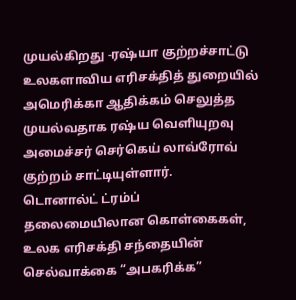முயல்கிறது -ரஷ்யா குற்றச்சாட்டு
உலகளாவிய எரிசக்தித் துறையில் அமெரிக்கா ஆதிக்கம் செலுத்த முயல்வதாக ரஷ்ய வெளியுறவு அமைச்சர் செர்கெய் லாவ்ரோவ் குற்றம் சாட்டியுள்ளார்.
டொனால்ட் ட்ரம்ப் தலைமையிலான கொள்கைகள், உலக எரிசக்தி சந்தையின் செல்வாக்கை “அபகரிக்க”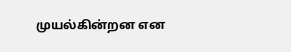முயல்கின்றன என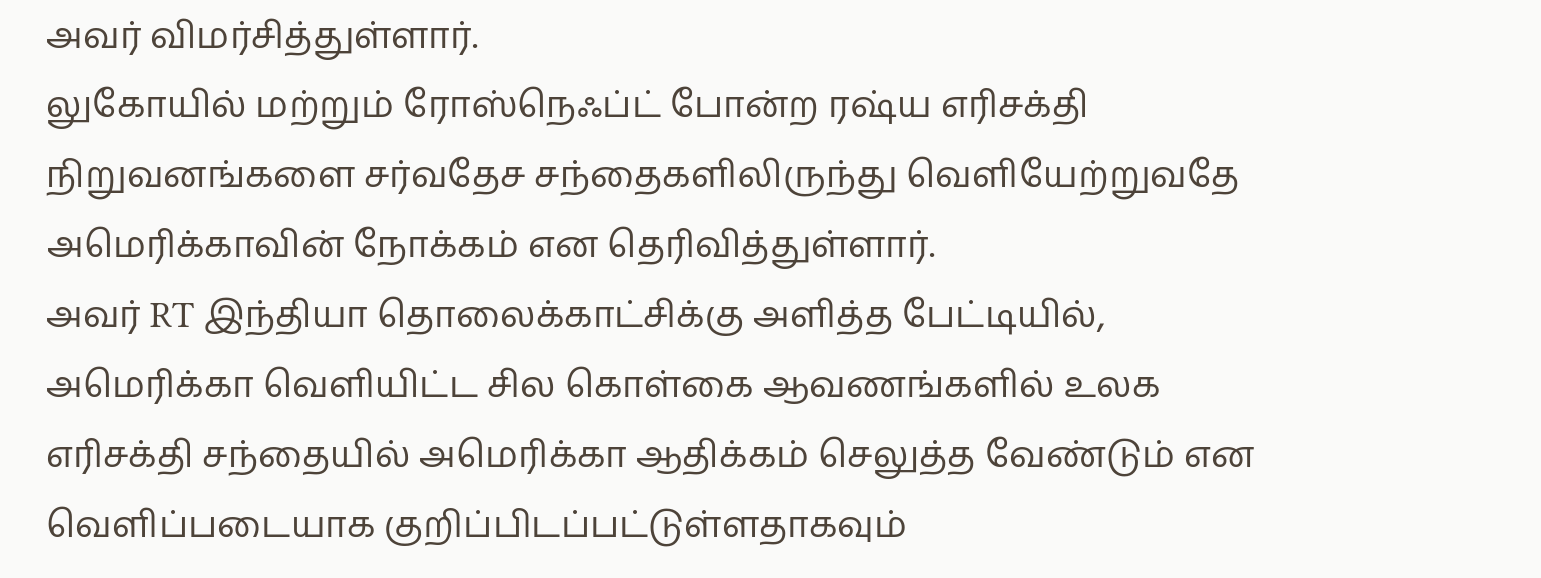அவர் விமர்சித்துள்ளார்.
லுகோயில் மற்றும் ரோஸ்நெஃப்ட் போன்ற ரஷ்ய எரிசக்தி நிறுவனங்களை சர்வதேச சந்தைகளிலிருந்து வெளியேற்றுவதே அமெரிக்காவின் நோக்கம் என தெரிவித்துள்ளார்.
அவர் RT இந்தியா தொலைக்காட்சிக்கு அளித்த பேட்டியில், அமெரிக்கா வெளியிட்ட சில கொள்கை ஆவணங்களில் உலக எரிசக்தி சந்தையில் அமெரிக்கா ஆதிக்கம் செலுத்த வேண்டும் என வெளிப்படையாக குறிப்பிடப்பட்டுள்ளதாகவும்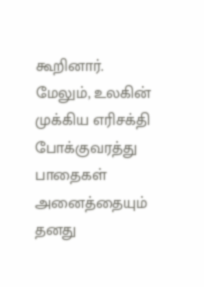கூறினார்.
மேலும், உலகின் முக்கிய எரிசக்தி போக்குவரத்து பாதைகள் அனைத்தையும் தனது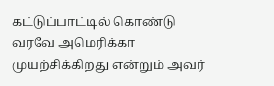கட்டுப்பாட்டில் கொண்டு வரவே அமெரிக்கா முயற்சிக்கிறது என்றும் அவர்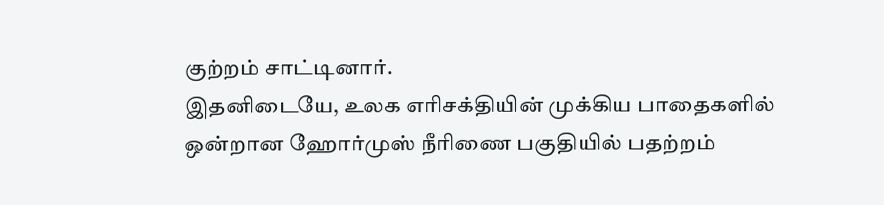குற்றம் சாட்டினார்.
இதனிடையே, உலக எரிசக்தியின் முக்கிய பாதைகளில் ஒன்றான ஹோர்முஸ் நீரிணை பகுதியில் பதற்றம்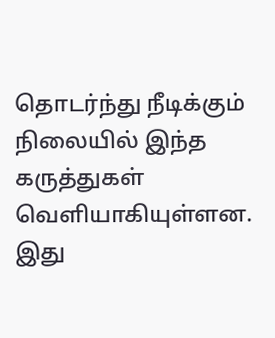தொடர்ந்து நீடிக்கும் நிலையில் இந்த கருத்துகள் வெளியாகியுள்ளன.
இது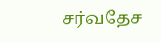சர்வதேச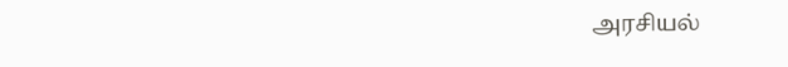அரசியல்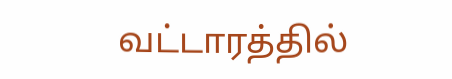வட்டாரத்தில்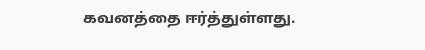கவனத்தை ஈர்த்துள்ளது.